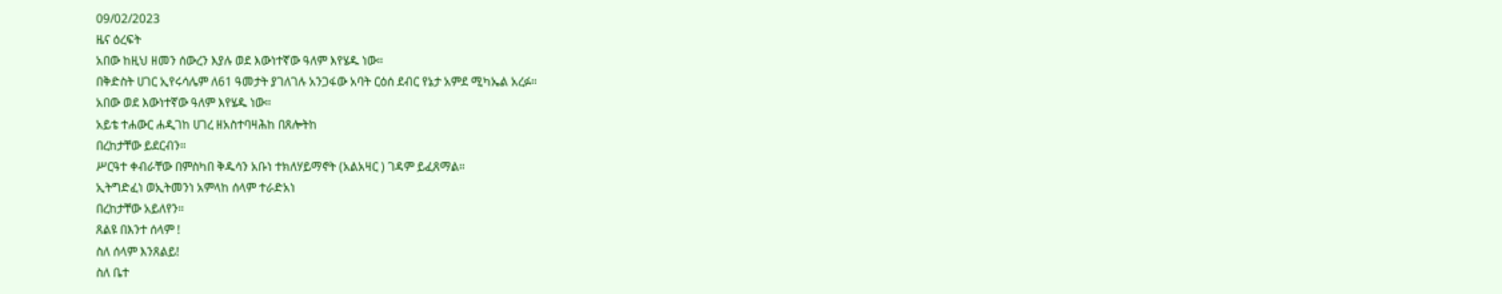09/02/2023
ዜና ዕረፍት
አበው ከዚህ ዘመን ሰውረን እያሉ ወደ እውነተኛው ዓለም እየሄዱ ነው።
በቅድስት ሀገር ኢየሩሳሌም ለ61 ዓመታት ያገለገሉ አንጋፋው አባት ርዕሰ ደብር የኔታ አምደ ሚካኤል አረፉ።
አበው ወደ እውነተኛው ዓለም እየሄዱ ነው።
አይቴ ተሐውር ሐዲገከ ሀገረ ዘአስተባዛሕከ በጸሎትከ
በረከታቸው ይደርብን።
ሥርዓተ ቀብራቸው በምስካበ ቅዱሳን አቡነ ተክለሃይማኖት (አልአዛር ) ገዳም ይፈጸማል።
ኢትግድፈነ ወኢትመንነ አምላከ ሰላም ተራድአነ
በረከታቸው አይለየን።
ጸልዩ በእንተ ሰላም !
ስለ ሰላም እንጸልይ!
ስለ ቤተ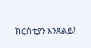ክርስቲያን እንጸልይ!